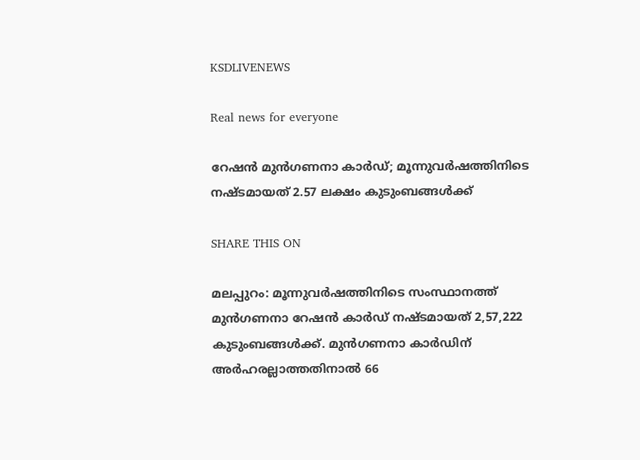KSDLIVENEWS

Real news for everyone

റേഷൻ മുൻഗണനാ കാർഡ്; മൂന്നുവര്‍ഷത്തിനിടെ നഷ്ടമായത് 2.57 ലക്ഷം കുടുംബങ്ങള്‍ക്ക്

SHARE THIS ON

മലപ്പുറം: മൂന്നുവർഷത്തിനിടെ സംസ്ഥാനത്ത് മുൻഗണനാ റേഷൻ കാർഡ് നഷ്ടമായത് 2,57,222 കുടുംബങ്ങൾക്ക്. മുൻഗണനാ കാർഡിന് അർഹരല്ലാത്തതിനാൽ 66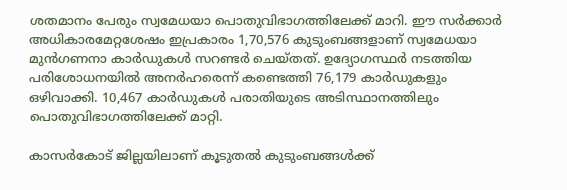ശതമാനം പേരും സ്വമേധയാ പൊതുവിഭാഗത്തിലേക്ക് മാറി. ഈ സർക്കാർ അധികാരമേറ്റശേഷം ഇപ്രകാരം 1,70,576 കുടുംബങ്ങളാണ് സ്വമേധയാ മുൻഗണനാ കാർഡുകൾ സറണ്ടർ ചെയ്തത്. ഉദ്യോഗസ്ഥർ നടത്തിയ പരിശോധനയിൽ അനർഹരെന്ന് കണ്ടെത്തി 76,179 കാർഡുകളും ഒഴിവാക്കി. 10,467 കാർഡുകൾ പരാതിയുടെ അടിസ്ഥാനത്തിലും പൊതുവിഭാഗത്തിലേക്ക് മാറ്റി.

കാസർകോട് ജില്ലയിലാണ് കൂടുതൽ കുടുംബങ്ങൾക്ക്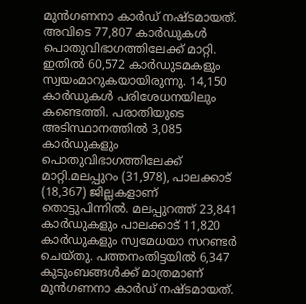മുൻഗണനാ കാർഡ് നഷ്ടമായത്. അവിടെ 77,807 കാർഡുകൾ പൊതുവിഭാഗത്തിലേക്ക് മാറ്റി. ഇതിൽ 60,572 കാർഡുടമകളും സ്വയംമാറുകയായിരുന്നു. 14,150 കാർഡുകൾ പരിശേധനയിലും കണ്ടെത്തി. പരാതിയുടെ അടിസ്ഥാനത്തിൽ 3,085 കാർഡുകളും പൊതുവിഭാഗത്തിലേക്ക് മാറ്റി.മലപ്പുറം (31,978), പാലക്കാട് (18,367) ജില്ലകളാണ് തൊട്ടുപിന്നിൽ. മലപ്പുറത്ത് 23,841 കാർഡുകളും പാലക്കാട് 11,820 കാർഡുകളും സ്വമേധയാ സറണ്ടർ ചെയ്തു. പത്തനംതിട്ടയിൽ 6,347 കുടുംബങ്ങൾക്ക് മാത്രമാണ് മുൻഗണനാ കാർഡ് നഷ്ടമായത്.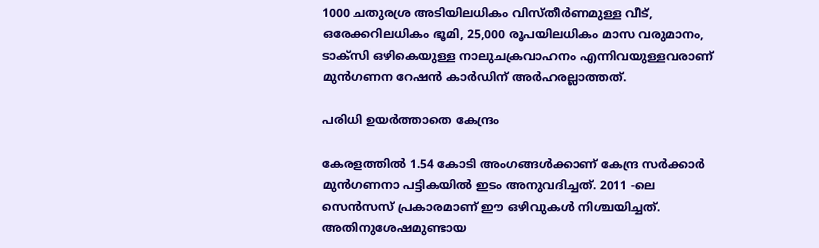1000 ചതുരശ്ര അടിയിലധികം വിസ്തീർണമുള്ള വീട്, ഒരേക്കറിലധികം ഭൂമി, 25,000 രൂപയിലധികം മാസ വരുമാനം, ടാക്സി ഒഴികെയുള്ള നാലുചക്രവാഹനം എന്നിവയുള്ളവരാണ് മുൻഗണന റേഷൻ കാർഡിന് അർഹരല്ലാത്തത്.

പരിധി ഉയർത്താതെ കേന്ദ്രം

കേരളത്തിൽ 1.54 കോടി അംഗങ്ങൾക്കാണ് കേന്ദ്ര സർക്കാർ മുൻഗണനാ പട്ടികയിൽ ഇടം അനുവദിച്ചത്. 2011 -ലെ സെൻസസ് പ്രകാരമാണ് ഈ ഒഴിവുകൾ നിശ്ചയിച്ചത്. അതിനുശേഷമുണ്ടായ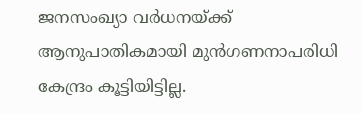ജനസംഖ്യാ വർധനയ്ക്ക് ആനുപാതികമായി മുൻഗണനാപരിധി കേന്ദ്രം കൂട്ടിയിട്ടില്ല.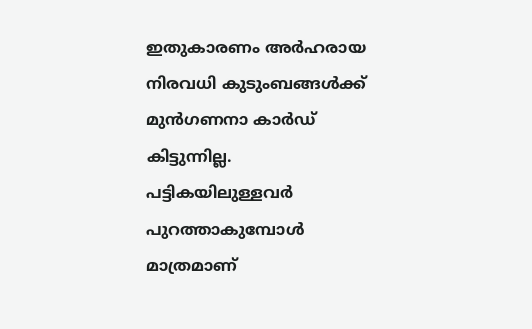ഇതുകാരണം അർഹരായ നിരവധി കുടുംബങ്ങൾക്ക് മുൻഗണനാ കാർഡ് കിട്ടുന്നില്ല. പട്ടികയിലുള്ളവർ പുറത്താകുമ്പോൾ മാത്രമാണ്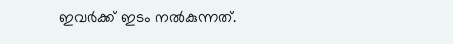ഇവർക്ക് ഇടം നൽകുന്നത്.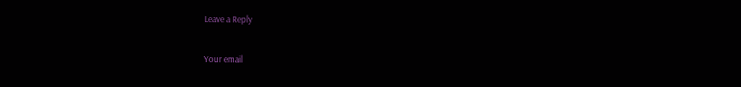Leave a Reply

Your email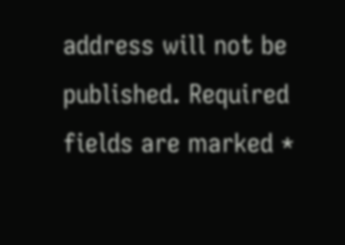address will not be published. Required fields are marked *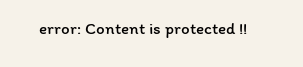error: Content is protected !!